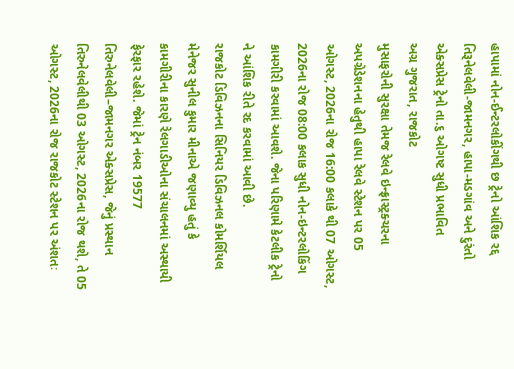હાપામાં નોન-ઈન્ટરલોકીંગથી છ ટ્રેનો આંશિક રદ્દ
તિરૂનેલવેલી-જામનગર, હાપા-મડગાંવ અને દુરંતો એક્સપ્રેસ ટ્રેનો તા.૬ ઓગષ્ટ સુધી પ્રભાવિત
અગ્ર ગુજરાત, રાજકોટ
મુસાફરોની સુરક્ષા તેમજ રેલવે ઇન્ફ્રાસ્ટ્રક્ચરના અપગ્રેડેશનના હેતુથી હાપા રેલવે સ્ટેશન પર 05 ઓગસ્ટ, 2026ના રોજ 16:00 કલાકે થી 07 ઓગસ્ટ, 2026ના રોજ 08:00 કલાક સુધી નોન-ઇન્ટરલોકિંગ કામગીરી કરવામાં આવશે. જેના પરિણામે કેટલીક ટ્રેનો ને આંશિક રીતે રદ કરવામાં આવી છે.
રાજકોટ ડિવિઝનના સિનિયર ડિવિઝનલ કોમર્શિયલ મેનેજર સુનીલ કુમાર મીનાએ જણાવ્યુ હતું કે કામગીરીના કારણે રેલગાડીઓના સંચાલનમાં અસ્થાયી ફેરફાર રહેશે. જેમાં ટ્રેન નંબર 19577 તિરુનેલવેલી–જામનગર એક્સપ્રેસ, જેનું પ્રસ્થાન તિરુનેલવેલીથી 03 ઓગસ્ટ, 2026ના રોજ થશે, તે 05 ઓગસ્ટ, 2026ના રોજ રાજકોટ સ્ટેશન પર અંશતઃ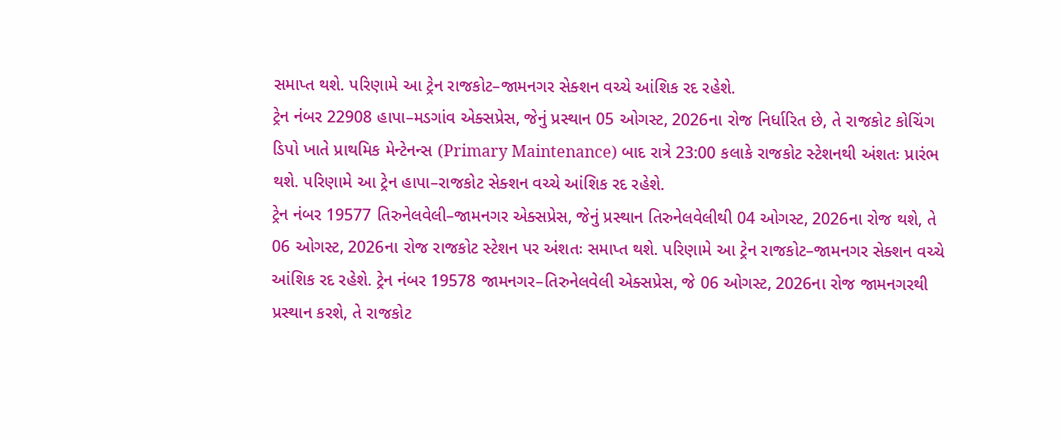સમાપ્ત થશે. પરિણામે આ ટ્રેન રાજકોટ–જામનગર સેક્શન વચ્ચે આંશિક રદ રહેશે.
ટ્રેન નંબર 22908 હાપા–મડગાંવ એક્સપ્રેસ, જેનું પ્રસ્થાન 05 ઓગસ્ટ, 2026ના રોજ નિર્ધારિત છે, તે રાજકોટ કોચિંગ ડિપો ખાતે પ્રાથમિક મેન્ટેનન્સ (Primary Maintenance) બાદ રાત્રે 23:00 કલાકે રાજકોટ સ્ટેશનથી અંશતઃ પ્રારંભ થશે. પરિણામે આ ટ્રેન હાપા–રાજકોટ સેક્શન વચ્ચે આંશિક રદ રહેશે.
ટ્રેન નંબર 19577 તિરુનેલવેલી–જામનગર એક્સપ્રેસ, જેનું પ્રસ્થાન તિરુનેલવેલીથી 04 ઓગસ્ટ, 2026ના રોજ થશે, તે 06 ઓગસ્ટ, 2026ના રોજ રાજકોટ સ્ટેશન પર અંશતઃ સમાપ્ત થશે. પરિણામે આ ટ્રેન રાજકોટ–જામનગર સેક્શન વચ્ચે આંશિક રદ રહેશે. ટ્રેન નંબર 19578 જામનગર–તિરુનેલવેલી એક્સપ્રેસ, જે 06 ઓગસ્ટ, 2026ના રોજ જામનગરથી પ્રસ્થાન કરશે, તે રાજકોટ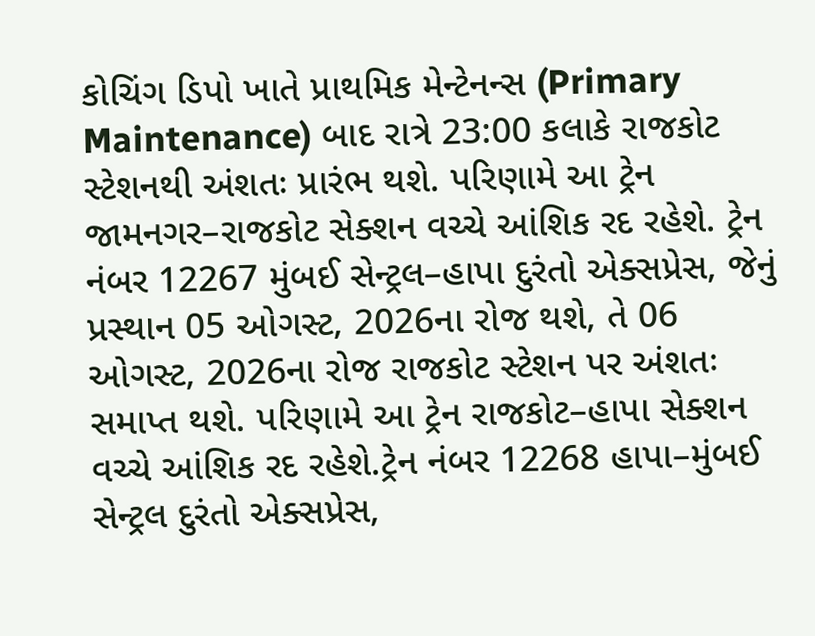કોચિંગ ડિપો ખાતે પ્રાથમિક મેન્ટેનન્સ (Primary Maintenance) બાદ રાત્રે 23:00 કલાકે રાજકોટ સ્ટેશનથી અંશતઃ પ્રારંભ થશે. પરિણામે આ ટ્રેન જામનગર–રાજકોટ સેક્શન વચ્ચે આંશિક રદ રહેશે. ટ્રેન નંબર 12267 મુંબઈ સેન્ટ્રલ–હાપા દુરંતો એક્સપ્રેસ, જેનું પ્રસ્થાન 05 ઓગસ્ટ, 2026ના રોજ થશે, તે 06 ઓગસ્ટ, 2026ના રોજ રાજકોટ સ્ટેશન પર અંશતઃ સમાપ્ત થશે. પરિણામે આ ટ્રેન રાજકોટ–હાપા સેક્શન વચ્ચે આંશિક રદ રહેશે.ટ્રેન નંબર 12268 હાપા–મુંબઈ સેન્ટ્રલ દુરંતો એક્સપ્રેસ,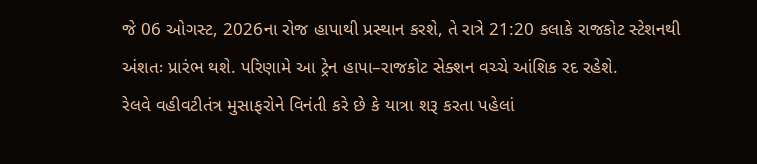જે 06 ઓગસ્ટ, 2026ના રોજ હાપાથી પ્રસ્થાન કરશે, તે રાત્રે 21:20 કલાકે રાજકોટ સ્ટેશનથી અંશતઃ પ્રારંભ થશે. પરિણામે આ ટ્રેન હાપા–રાજકોટ સેક્શન વચ્ચે આંશિક રદ રહેશે.
રેલવે વહીવટીતંત્ર મુસાફરોને વિનંતી કરે છે કે યાત્રા શરૂ કરતા પહેલાં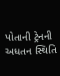પોતાની ટ્રેનની અધતન સ્થિતિ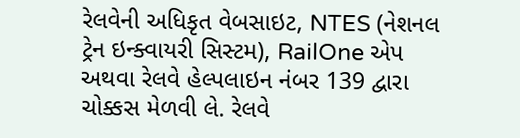રેલવેની અધિકૃત વેબસાઇટ, NTES (નેશનલ ટ્રેન ઇન્ક્વાયરી સિસ્ટમ), RailOne એપ અથવા રેલવે હેલ્પલાઇન નંબર 139 દ્વારા ચોક્કસ મેળવી લે. રેલવે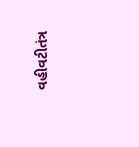વહીવટીતંત્ર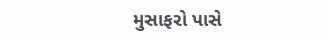મુસાફરો પાસે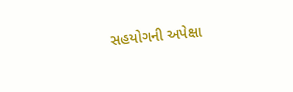સહયોગની અપેક્ષા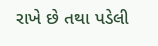રાખે છે તથા પડેલી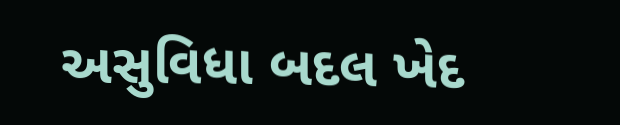અસુવિધા બદલ ખેદ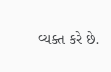વ્યક્ત કરે છે.